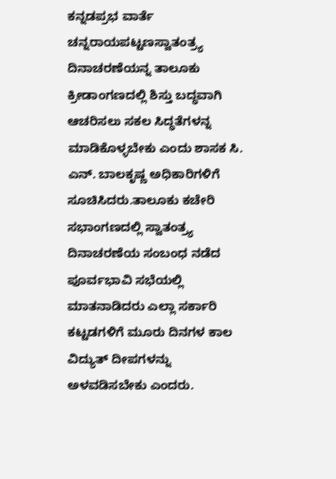ಕನ್ನಡಪ್ರಭ ವಾರ್ತೆ ಚನ್ನರಾಯಪಟ್ಟಣಸ್ವಾತಂತ್ರ್ಯ ದಿನಾಚರಣೆಯನ್ನ ತಾಲೂಕು ಕ್ರೀಡಾಂಗಣದಲ್ಲಿ ಶಿಸ್ತು ಬದ್ಧವಾಗಿ ಆಚರಿಸಲು ಸಕಲ ಸಿದ್ಧತೆಗಳನ್ನ ಮಾಡಿಕೊಳ್ಳಬೇಕು ಎಂದು ಶಾಸಕ ಸಿ. ಎನ್. ಬಾಲಕೃಷ್ಣ ಅಧಿಕಾರಿಗಳಿಗೆ ಸೂಚಿಸಿದರು.ತಾಲೂಕು ಕಚೇರಿ ಸಭಾಂಗಣದಲ್ಲಿ ಸ್ವಾತಂತ್ರ್ಯ ದಿನಾಚರಣೆಯ ಸಂಬಂಧ ನಡೆದ ಪೂರ್ವಭಾವಿ ಸಭೆಯಲ್ಲಿ ಮಾತನಾಡಿದರು ಎಲ್ಲಾ ಸರ್ಕಾರಿ ಕಟ್ಟಡಗಳಿಗೆ ಮೂರು ದಿನಗಳ ಕಾಲ ವಿದ್ಯುತ್ ದೀಪಗಳನ್ನು ಅಳವಡಿಸಬೇಕು ಎಂದರು.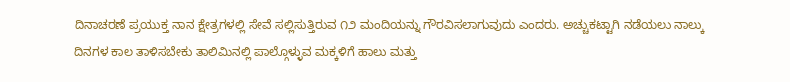ದಿನಾಚರಣೆ ಪ್ರಯುಕ್ತ ನಾನ ಕ್ಷೇತ್ರಗಳಲ್ಲಿ ಸೇವೆ ಸಲ್ಲಿಸುತ್ತಿರುವ ೧೨ ಮಂದಿಯನ್ನು ಗೌರವಿಸಲಾಗುವುದು ಎಂದರು. ಅಚ್ಚುಕಟ್ಟಾಗಿ ನಡೆಯಲು ನಾಲ್ಕು ದಿನಗಳ ಕಾಲ ತಾಳಿಸಬೇಕು ತಾಲಿಮಿನಲ್ಲಿ ಪಾಲ್ಗೊಳ್ಳುವ ಮಕ್ಕಳಿಗೆ ಹಾಲು ಮತ್ತು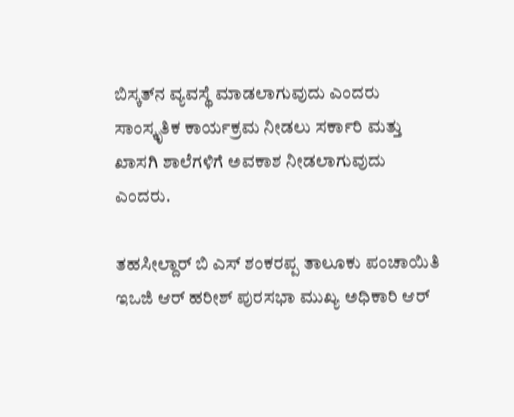ಬಿಸ್ಕತ್‌ನ ವ್ಯವಸ್ಥೆ ಮಾಡಲಾಗುವುದು ಎಂದರು ಸಾಂಸ್ಕೃತಿಕ ಕಾರ್ಯಕ್ರಮ ನೀಡಲು ಸರ್ಕಾರಿ ಮತ್ತು ಖಾಸಗಿ ಶಾಲೆಗಳಿಗೆ ಅವಕಾಶ ನೀಡಲಾಗುವುದು ಎಂದರು.

ತಹಸೀಲ್ದಾರ್‌ ಬಿ ಎಸ್ ಶಂಕರಪ್ಪ ತಾಲೂಕು ಪಂಚಾಯಿತಿ ಇಒಜಿ ಆರ್‌ ಹರೀಶ್ ಪುರಸಭಾ ಮುಖ್ಯ ಅಧಿಕಾರಿ ಆರ್‌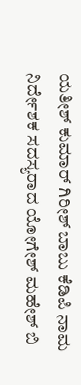ಯತೀಶ್ ಕುಮಾರ್‌ ಗಿರೀಶ್ ಬಾಬು ಕೆಡಿಪಿ ನಾಮ ನಿರ್ದೇಶಕ ಸದಸ್ಯರಾದ ಯೋಗೇಶ್ ಮಹೇಶ್ ಬಿ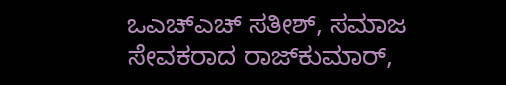ಒಎಚ್ಎಚ್ ಸತೀಶ್, ಸಮಾಜ ಸೇವಕರಾದ ರಾಜ್‌ಕುಮಾರ್‌,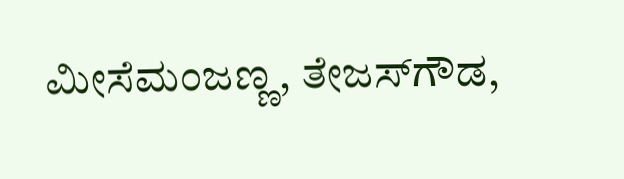ಮೀಸೆಮಂಜಣ್ಣ, ತೇಜಸ್‌ಗೌಡ,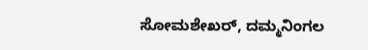ಸೋಮಶೇಖರ್, ದಮ್ಮನಿಂಗಲ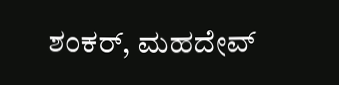ಶಂಕರ್‌, ಮಹದೇವ್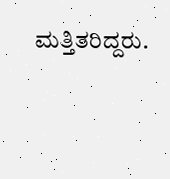ಮತ್ತಿತರಿದ್ದರು.